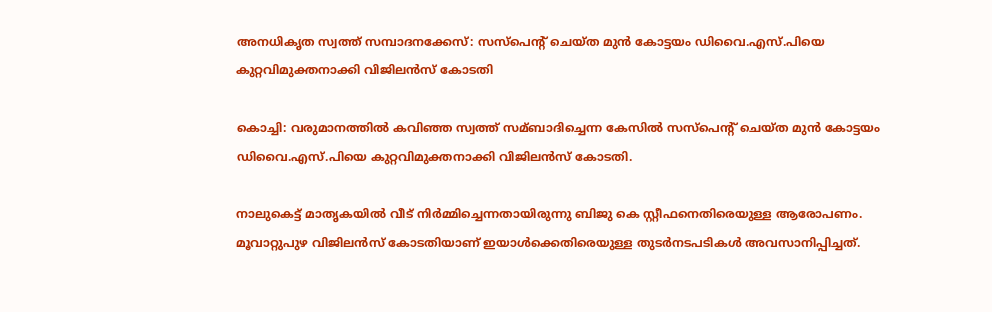അനധികൃത സ്വത്ത് സമ്പാദനക്കേസ്: സസ്പെന്റ് ചെയ്ത മുൻ കോട്ടയം ഡിവൈ.എസ്.പിയെ കുറ്റവിമുക്തനാക്കി വിജിലൻസ് കോടതി

കൊച്ചി: വരുമാനത്തില്‍ കവിഞ്ഞ സ്വത്ത് സമ്ബാദിച്ചെന്ന കേസില്‍ സസ്പെന്റ് ചെയ്ത മുൻ കോട്ടയം ഡിവൈ.എസ്.പിയെ കുറ്റവിമുക്തനാക്കി വിജിലൻസ് കോടതി.

നാലുകെട്ട് മാതൃകയില്‍ വീട് നിര്‍മ്മിച്ചെന്നതായിരുന്നു ബിജു കെ സ്റ്റീഫനെതിരെയുള്ള ആരോപണം. മൂവാറ്റുപുഴ വിജിലൻസ് കോടതിയാണ് ഇയാള്‍ക്കെതിരെയുള്ള തുടര്‍നടപടികള്‍ അവസാനിപ്പിച്ചത്.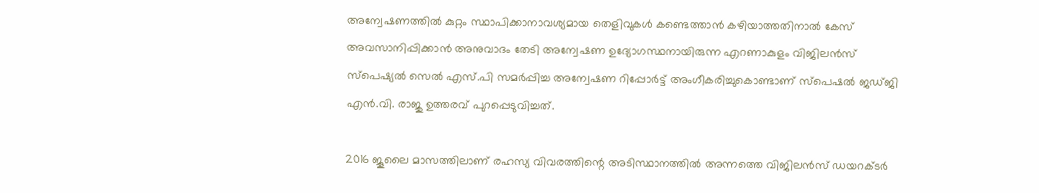അന്വേഷണത്തില്‍ കുറ്റം സ്ഥാപിക്കാനാവശ്യമായ തെളിവുകള്‍ കണ്ടെത്താൻ കഴിയാത്തതിനാല്‍ കേസ് അവസാനിപ്പിക്കാൻ അനുവാദം തേടി അന്വേഷണ ഉദ്യോഗസ്ഥനായിരുന്ന എറണാകുളം വിജിലൻസ് സ്പെഷ്യല്‍ സെല്‍ എസ്.പി സമര്‍പ്പിച്ച അന്വേഷണ റിപ്പോര്‍ട്ട് അംഗീകരിച്ചുകൊണ്ടാണ് സ്പെഷല്‍ ജഡ്ജി എൻ.വി. രാജു ഉത്തരവ് പുറപ്പെടുവിച്ചത്.

2016 ജൂലൈ മാസത്തിലാണ് രഹസ്യ വിവരത്തിന്റെ അടിസ്ഥാനത്തില്‍ അന്നത്തെ വിജിലൻസ് ഡയറക്ടര്‍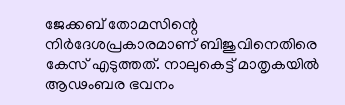ജേക്കബ് തോമസിന്റെ നിര്‍ദേശപ്രകാരമാണ് ബിജുവിനെതിരെ കേസ് എടുത്തത്. നാലുകെട്ട് മാതൃകയില്‍ ആഢംബര ഭവനം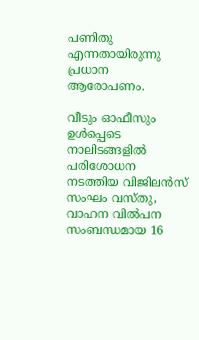പണിതു എന്നതായിരുന്നു പ്രധാന ആരോപണം.

വീടും ഓഫീസും ഉള്‍പ്പെടെ നാലിടങ്ങളില്‍ പരിശോധന നടത്തിയ വിജിലൻസ് സംഘം വസ്തു, വാഹന വില്‍പന സംബന്ധമായ 16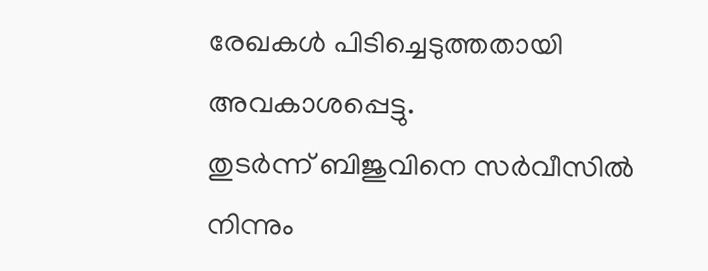രേഖകള്‍ പിടിച്ചെടുത്തതായി അവകാശപ്പെട്ടു.
തുടര്‍ന്ന് ബിജുവിനെ സര്‍വീസില്‍ നിന്നും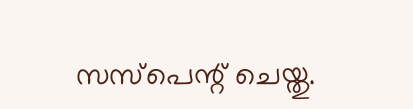സസ്പെന്റ് ചെയ്തു.